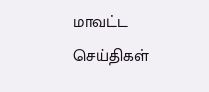மாவட்ட செய்திகள்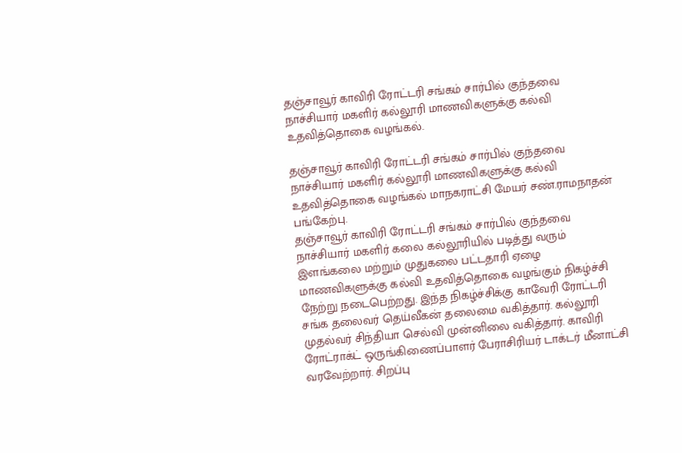தஞ்சாவூர் காவிரி ரோட்டரி சங்கம் சார்பில் குந்தவை நாச்சியார் மகளிர் கல்லூரி மாணவிகளுக்கு கல்வி உதவித்தொகை வழங்கல்.

தஞ்சாவூர் காவிரி ரோட்டரி சங்கம் சார்பில் குந்தவை நாச்சியார் மகளிர் கல்லூரி மாணவிகளுக்கு கல்வி உதவித்தொகை வழங்கல் மாநகராட்சி மேயர் சண்.ராமநாதன் பங்கேற்பு.
தஞ்சாவூர் காவிரி ரோட்டரி சங்கம் சார்பில் குந்தவை நாச்சியார் மகளிர் கலை கல்லூரியில் படித்து வரும் இளங்கலை மற்றும் முதுகலை பட்டதாரி ஏழை மாணவிகளுக்கு கல்வி உதவித்தொகை வழங்கும் நிகழ்ச்சி நேற்று நடைபெற்றது. இந்த நிகழ்ச்சிக்கு காவேரி ரோட்டரி சங்க தலைவர் தெய்வீகன் தலைமை வகித்தார். கல்லூரி முதல்வர் சிந்தியா செல்வி முன்னிலை வகித்தார். காவிரி ரோட்ராக்ட் ஒருங்கிணைப்பாளர் பேராசிரியர் டாக்டர் மீனாட்சி வரவேற்றார். சிறப்பு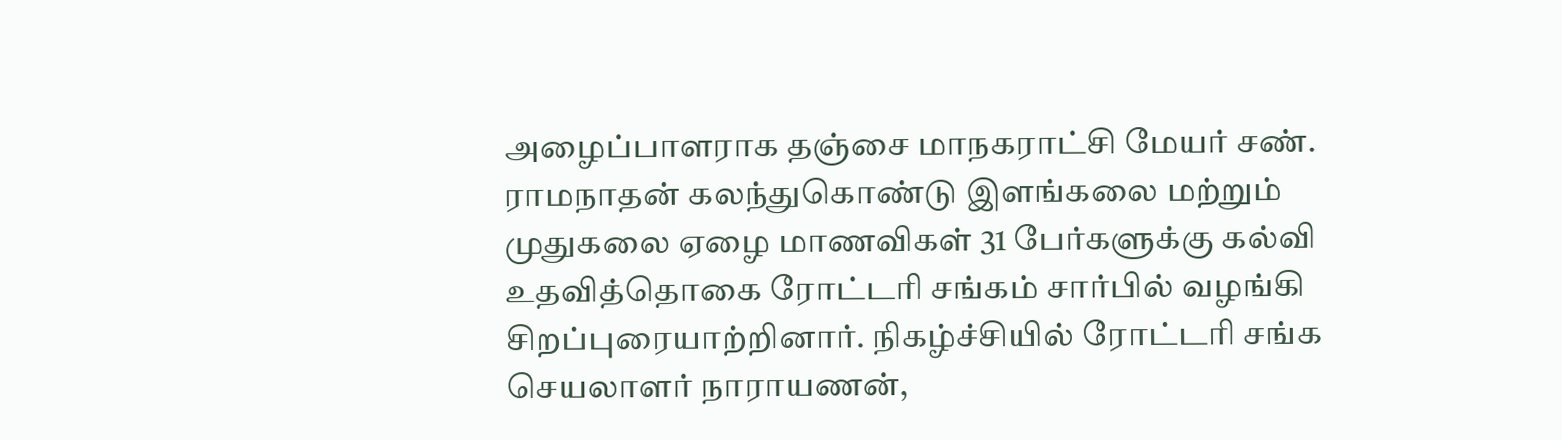அழைப்பாளராக தஞ்சை மாநகராட்சி மேயர் சண். ராமநாதன் கலந்துகொண்டு இளங்கலை மற்றும் முதுகலை ஏழை மாணவிகள் 31 பேர்களுக்கு கல்வி உதவித்தொகை ரோட்டரி சங்கம் சார்பில் வழங்கி சிறப்புரையாற்றினார். நிகழ்ச்சியில் ரோட்டரி சங்க செயலாளர் நாராயணன்,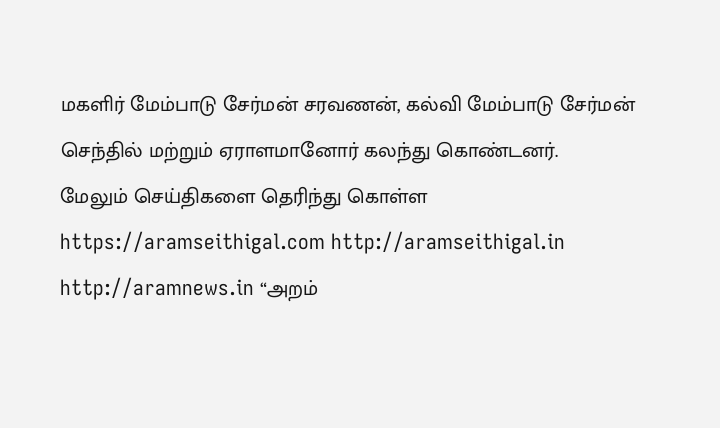மகளிர் மேம்பாடு சேர்மன் சரவணன், கல்வி மேம்பாடு சேர்மன் செந்தில் மற்றும் ஏராளமானோர் கலந்து கொண்டனர்.
மேலும் செய்திகளை தெரிந்து கொள்ள https://aramseithigal.com http://aramseithigal.in http://aramnews.in “அறம்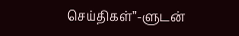செய்திகள்”-ளுடன்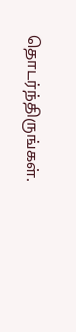தொடர்ந்திருங்கள்.